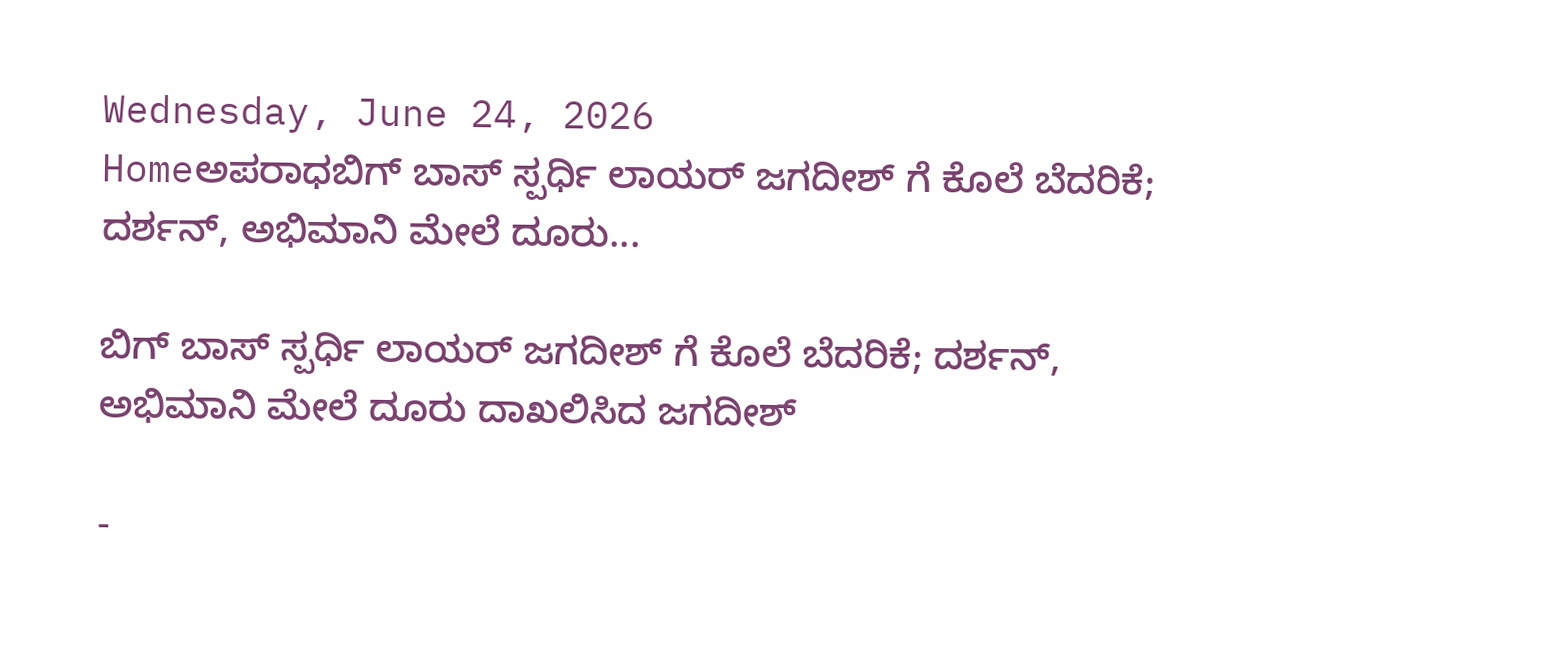Wednesday, June 24, 2026
Homeಅಪರಾಧಬಿಗ್ ಬಾಸ್ ಸ್ಪರ್ಧಿ ಲಾಯರ್ ಜಗದೀಶ್ ಗೆ ಕೊಲೆ ಬೆದರಿಕೆ; ದರ್ಶನ್, ಅಭಿಮಾನಿ ಮೇಲೆ ದೂರು...

ಬಿಗ್ ಬಾಸ್ ಸ್ಪರ್ಧಿ ಲಾಯರ್ ಜಗದೀಶ್ ಗೆ ಕೊಲೆ ಬೆದರಿಕೆ; ದರ್ಶನ್, ಅಭಿಮಾನಿ ಮೇಲೆ ದೂರು ದಾಖಲಿಸಿದ ಜಗದೀಶ್

-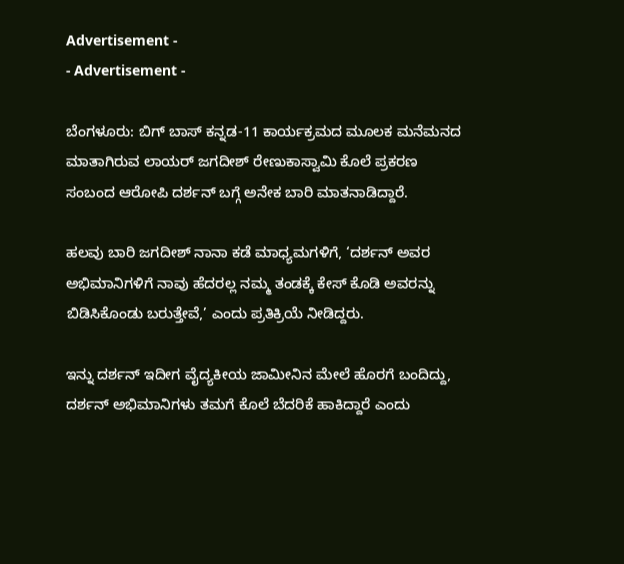Advertisement -
- Advertisement -

ಬೆಂಗಳೂರು: ಬಿಗ್ ಬಾಸ್ ಕನ್ನಡ-11 ಕಾರ್ಯಕ್ರಮದ ಮೂಲಕ ಮನೆಮನದ ಮಾತಾಗಿರುವ ಲಾಯರ್ ಜಗದೀಶ್ ರೇಣುಕಾಸ್ವಾಮಿ ಕೊಲೆ ಪ್ರಕರಣ ಸಂಬಂದ ಆರೋಪಿ ದರ್ಶನ್ ಬಗ್ಗೆ ಅನೇಕ ಬಾರಿ ಮಾತನಾಡಿದ್ದಾರೆ.

ಹಲವು ಬಾರಿ ಜಗದೀಶ್ ‌ನಾನಾ ಕಡೆ ಮಾಧ್ಯಮಗಳಿಗೆ, ‘ದರ್ಶನ್ ಅವರ ಅಭಿಮಾನಿಗಳಿಗೆ ನಾವು ಹೆದರಲ್ಲ ನಮ್ಮ ತಂಡಕ್ಕೆ ಕೇಸ್ ಕೊಡಿ ಅವರನ್ನು ಬಿಡಿಸಿಕೊಂಡು ‌ಬರುತ್ತೇವೆ,’ ಎಂದು ಪ್ರತಿಕ್ರಿಯೆ ನೀಡಿದ್ದರು.

ಇನ್ನು ದರ್ಶನ್ ಇದೀಗ ವೈದ್ಯಕೀಯ ಜಾಮೀನಿನ ಮೇಲೆ ಹೊರಗೆ ಬಂದಿದ್ದು, ದರ್ಶನ್ ಅಭಿಮಾನಿಗಳು ತಮಗೆ ಕೊಲೆ ಬೆದರಿಕೆ ಹಾಕಿದ್ದಾರೆ ಎಂದು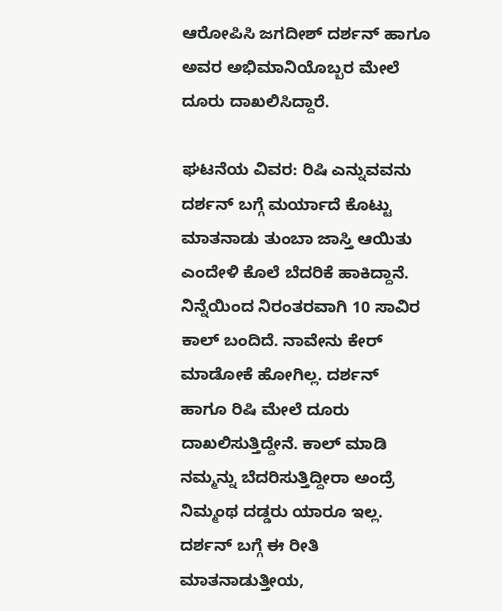ಆರೋಪಿಸಿ ಜಗದೀಶ್ ದರ್ಶನ್ ಹಾಗೂ ಅವರ ಅಭಿಮಾನಿಯೊಬ್ಬರ ಮೇಲೆ ದೂರು ದಾಖಲಿಸಿದ್ದಾರೆ.

ಘಟನೆಯ ವಿವರ: ರಿಷಿ ಎನ್ನುವವನು ದರ್ಶನ್ ಬಗ್ಗೆ ಮರ್ಯಾದೆ ‌ಕೊಟ್ಟು ಮಾತನಾಡು ತುಂಬಾ ಜಾಸ್ತಿ ಆಯಿತು ಎಂದೇಳಿ ಕೊಲೆ ಬೆದರಿಕೆ ಹಾಕಿದ್ದಾನೆ. ನಿನ್ನೆಯಿಂದ ನಿರಂತರವಾಗಿ 10 ಸಾವಿರ ಕಾಲ್ ಬಂದಿದೆ. ನಾವೇನು ಕೇರ್ ಮಾಡೋಕೆ ಹೋಗಿಲ್ಲ. ದರ್ಶನ್ ಹಾಗೂ ರಿಷಿ ಮೇಲೆ ದೂರು ದಾಖಲಿಸುತ್ತಿದ್ದೇನೆ. ಕಾಲ್ ಮಾಡಿ ನಮ್ಮನ್ನು ಬೆದರಿಸುತ್ತಿದ್ದೀರಾ ಅಂದ್ರೆ ನಿಮ್ಮಂಥ ದಡ್ಡರು ಯಾರೂ ಇಲ್ಲ. ದರ್ಶನ್ ಬಗ್ಗೆ ಈ ರೀತಿ ಮಾತನಾಡುತ್ತೀಯ,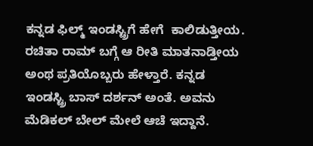ಕನ್ನಡ ಫಿಲ್ಮ್ ಇಂಡಸ್ಟ್ರಿಗೆ ಹೇಗೆ  ಕಾಲಿಡುತ್ತೀಯ. ರಚಿತಾ ರಾಮ್ ಬಗ್ಗೆ ಆ ರೀತಿ ‌ಮಾತನಾಡ್ತೀಯ ಅಂಥ ಪ್ರತಿಯೊಬ್ಬರು ಹೇಳ್ತಾರೆ. ಕನ್ನಡ ಇಂಡಸ್ಟ್ರಿ ಬಾಸ್ ದರ್ಶನ್ ಅಂತೆ. ಅವನು ಮೆಡಿಕಲ್ ಬೇಲ್ ಮೇಲೆ ಆಚೆ ಇದ್ದಾನೆ.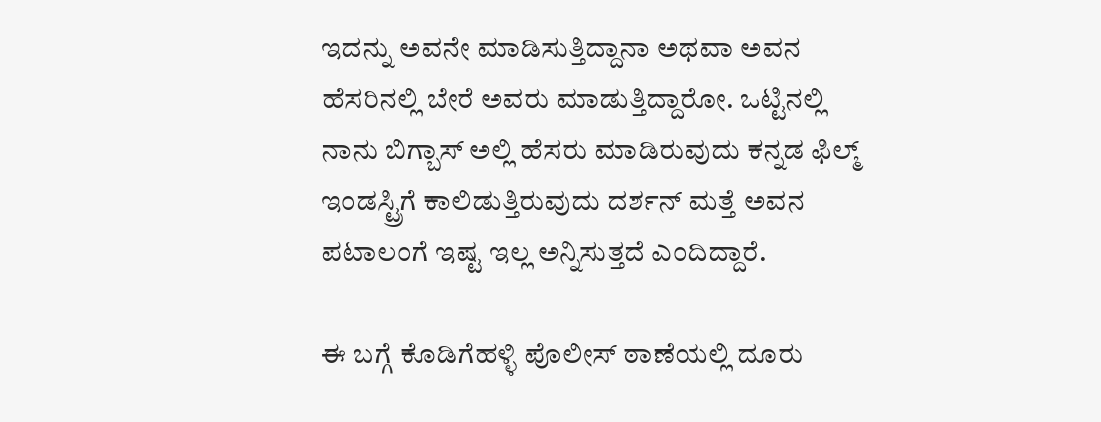ಇದನ್ನು ಅವನೇ ಮಾಡಿಸುತ್ತಿದ್ದಾನಾ ಅಥವಾ ಅವನ ಹೆಸರಿನಲ್ಲಿ ಬೇರೆ ಅವರು ಮಾಡುತ್ತಿದ್ದಾರೋ. ಒಟ್ಟಿನಲ್ಲಿ ನಾನು ಬಿಗ್ಬಾಸ್ ಅಲ್ಲಿ ಹೆಸರು ಮಾಡಿರುವುದು ಕನ್ನಡ ಫಿಲ್ಮ್ ಇಂಡಸ್ಟ್ರಿಗೆ ಕಾಲಿಡುತ್ತಿರುವುದು ದರ್ಶನ್ ಮತ್ತೆ ಅವನ ಪಟಾಲಂಗೆ ಇಷ್ಟ ಇಲ್ಲ ಅನ್ನಿಸುತ್ತದೆ ಎಂದಿದ್ದಾರೆ.

ಈ ಬಗ್ಗೆ ಕೊಡಿಗೆಹಳ್ಳಿ ಪೊಲೀಸ್ ಠಾಣೆಯಲ್ಲಿ ದೂರು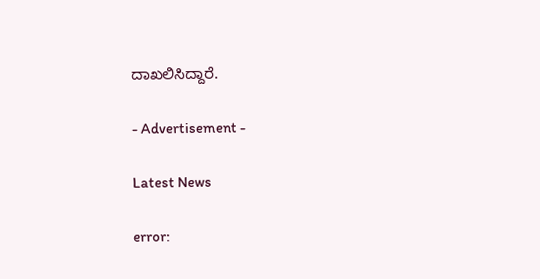ದಾಖಲಿಸಿದ್ದಾರೆ.

- Advertisement -

Latest News

error: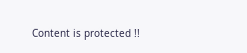Content is protected !!